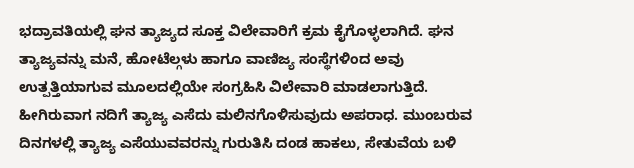ಭದ್ರಾವತಿಯಲ್ಲಿ ಘನ ತ್ಯಾಜ್ಯದ ಸೂಕ್ತ ವಿಲೇವಾರಿಗೆ ಕ್ರಮ ಕೈಗೊಳ್ಳಲಾಗಿದೆ. ಘನ ತ್ಯಾಜ್ಯವನ್ನು ಮನೆ, ಹೋಟೆಲ್ಗಳು ಹಾಗೂ ವಾಣಿಜ್ಯ ಸಂಸ್ಥೆಗಳಿಂದ ಅವು ಉತ್ಪತ್ತಿಯಾಗುವ ಮೂಲದಲ್ಲಿಯೇ ಸಂಗ್ರಹಿಸಿ ವಿಲೇವಾರಿ ಮಾಡಲಾಗುತ್ತಿದೆ. ಹೀಗಿರುವಾಗ ನದಿಗೆ ತ್ಯಾಜ್ಯ ಎಸೆದು ಮಲಿನಗೊಳಿಸುವುದು ಅಪರಾಧ. ಮುಂಬರುವ ದಿನಗಳಲ್ಲಿ ತ್ಯಾಜ್ಯ ಎಸೆಯುವವರನ್ನು ಗುರುತಿಸಿ ದಂಡ ಹಾಕಲು, ಸೇತುವೆಯ ಬಳಿ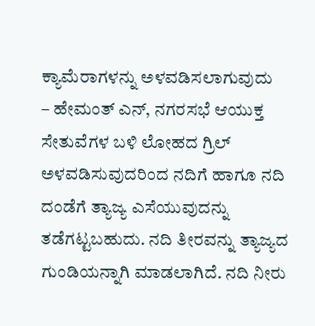ಕ್ಯಾಮೆರಾಗಳನ್ನು ಅಳವಡಿಸಲಾಗುವುದು
– ಹೇಮಂತ್ ಎನ್, ನಗರಸಭೆ ಆಯುಕ್ತ
ಸೇತುವೆಗಳ ಬಳಿ ಲೋಹದ ಗ್ರಿಲ್ ಅಳವಡಿಸುವುದರಿಂದ ನದಿಗೆ ಹಾಗೂ ನದಿ ದಂಡೆಗೆ ತ್ಯಾಜ್ಯ ಎಸೆಯುವುದನ್ನು ತಡೆಗಟ್ಟಬಹುದು. ನದಿ ತೀರವನ್ನು ತ್ಯಾಜ್ಯದ ಗುಂಡಿಯನ್ನಾಗಿ ಮಾಡಲಾಗಿದೆ. ನದಿ ನೀರು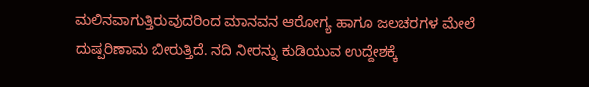ಮಲಿನವಾಗುತ್ತಿರುವುದರಿಂದ ಮಾನವನ ಆರೋಗ್ಯ ಹಾಗೂ ಜಲಚರಗಳ ಮೇಲೆ ದುಷ್ಪರಿಣಾಮ ಬೀರುತ್ತಿದೆ. ನದಿ ನೀರನ್ನು ಕುಡಿಯುವ ಉದ್ದೇಶಕ್ಕೆ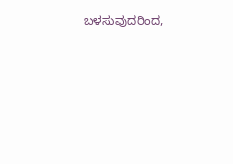ಬಳಸುವುದರಿಂದ,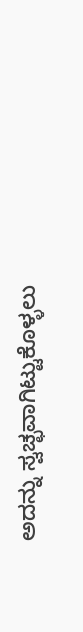ಅದನ್ನು ಸ್ವಚ್ಛವಾಗಿಟ್ಟುಕೊಳ್ಳಲು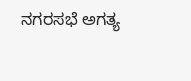ನಗರಸಭೆ ಅಗತ್ಯ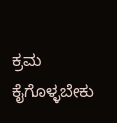ಕ್ರಮ ಕೈಗೊಳ್ಳಬೇಕು